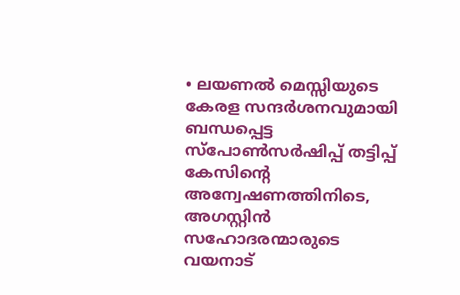• ലയണൽ മെസ്സിയുടെ കേരള സന്ദർശനവുമായി ബന്ധപ്പെട്ട സ്പോൺസർഷിപ്പ് തട്ടിപ്പ് കേസിന്റെ അന്വേഷണത്തിനിടെ, അഗസ്റ്റിൻ സഹോദരന്മാരുടെ വയനാട്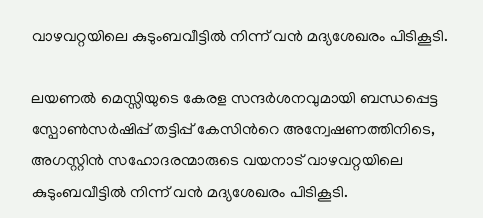വാഴവറ്റയിലെ കുടുംബവീട്ടിൽ നിന്ന് വൻ മദ്യശേഖരം പിടികൂടി.

ലയണൽ മെസ്സിയുടെ കേരള സന്ദർശനവുമായി ബന്ധപ്പെട്ട സ്പോൺസർഷിപ്പ് തട്ടിപ്പ് കേസിന്‍റെ അന്വേഷണത്തിനിടെ, അഗസ്റ്റിൻ സഹോദരന്മാരുടെ വയനാട് വാഴവറ്റയിലെ കുടുംബവീട്ടിൽ നിന്ന് വൻ മദ്യശേഖരം പിടികൂടി.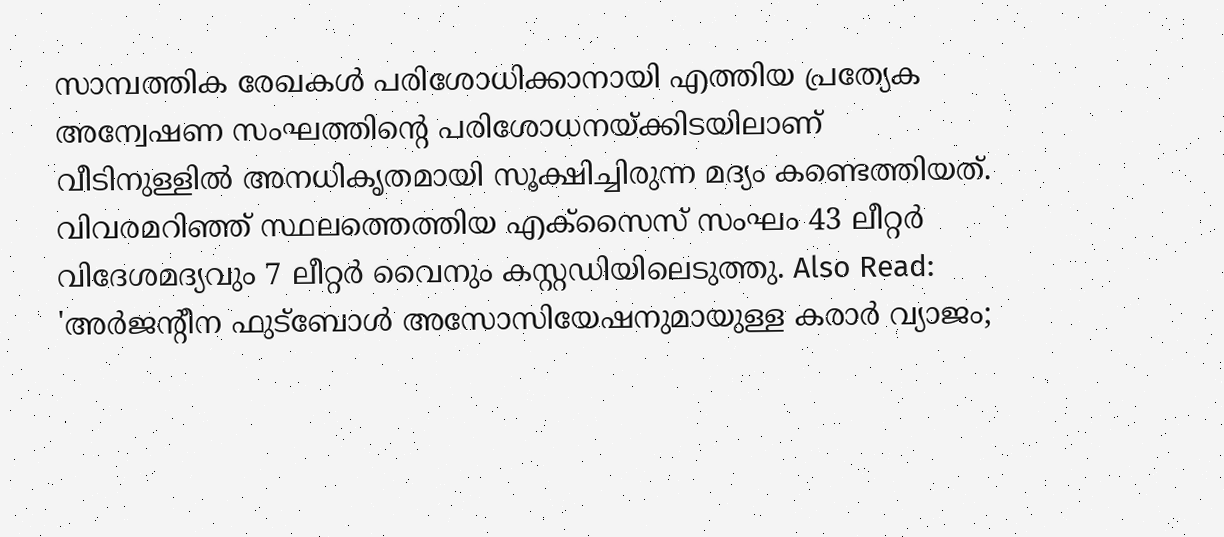സാമ്പത്തിക രേഖകൾ പരിശോധിക്കാനായി എത്തിയ പ്രത്യേക അന്വേഷണ സംഘത്തിന്‍റെ പരിശോധനയ്ക്കിടയിലാണ് വീടിനുള്ളിൽ അനധികൃതമായി സൂക്ഷിച്ചിരുന്ന മദ്യം കണ്ടെത്തിയത്. വിവരമറിഞ്ഞ് സ്ഥലത്തെത്തിയ എക്സൈസ് സംഘം 43 ലീറ്റർ വിദേശമദ്യവും 7 ലീറ്റർ വൈനും കസ്റ്റഡിയിലെടുത്തു. Also Read: 'അര്‍ജന്‍റീന ഫുട്ബോള്‍ അസോസിയേഷനുമായുള്ള കരാർ വ്യാജം;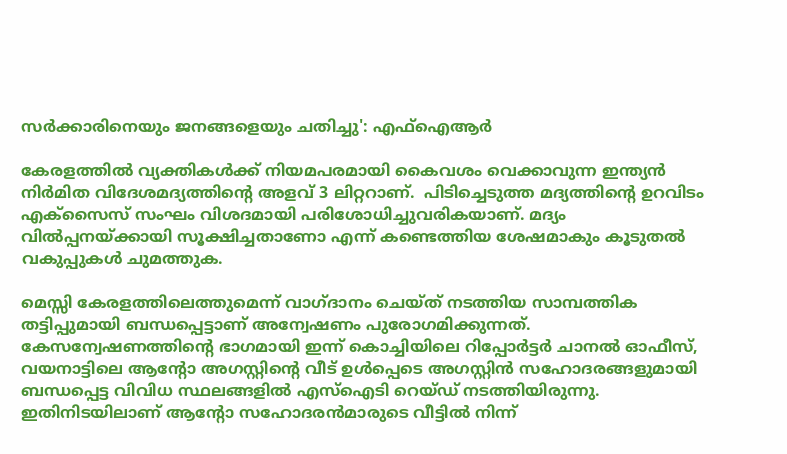സര്‍ക്കാരിനെയും ജനങ്ങളെയും ചതിച്ചു': എഫ്ഐആര്‍

കേരളത്തിൽ വ്യക്തികൾക്ക് നിയമപരമായി കൈവശം വെക്കാവുന്ന ഇന്ത്യൻ നിർമിത വിദേശമദ്യത്തിന്റെ അളവ് 3 ലിറ്ററാണ്.  പിടിച്ചെടുത്ത മദ്യത്തിന്‍റെ ഉറവിടം എക്സൈസ് സംഘം വിശദമായി പരിശോധിച്ചുവരികയാണ്. മദ്യം വിൽപ്പനയ്ക്കായി സൂക്ഷിച്ചതാണോ എന്ന് കണ്ടെത്തിയ ശേഷമാകും കൂടുതൽ വകുപ്പുകൾ ചുമത്തുക.

മെസ്സി കേരളത്തിലെത്തുമെന്ന് വാഗ്ദാനം ചെയ്ത് നടത്തിയ സാമ്പത്തിക തട്ടിപ്പുമായി ബന്ധപ്പെട്ടാണ് അന്വേഷണം പുരോഗമിക്കുന്നത്. കേസന്വേഷണത്തിന്‍റെ ഭാഗമായി ഇന്ന് കൊച്ചിയിലെ റിപ്പോർട്ടർ ചാനൽ ഓഫീസ്, വയനാട്ടിലെ ആന്റോ അഗസ്റ്റിന്റെ വീട് ഉൾപ്പെടെ അഗസ്റ്റിൻ സഹോദരങ്ങളുമായി ബന്ധപ്പെട്ട വിവിധ സ്ഥലങ്ങളിൽ എസ്‌ഐടി റെയ്ഡ് നടത്തിയിരുന്നു. ഇതിനിടയിലാണ് ആന്‍റോ സഹോദരന്‍മാരുടെ വീട്ടിൽ നിന്ന്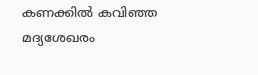കണക്കിൽ കവിഞ്ഞ മദ്യശേഖരം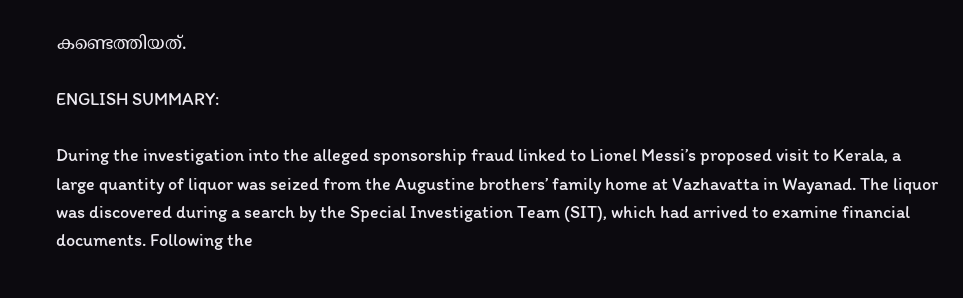കണ്ടെത്തിയത്.

ENGLISH SUMMARY:

During the investigation into the alleged sponsorship fraud linked to Lionel Messi’s proposed visit to Kerala, a large quantity of liquor was seized from the Augustine brothers’ family home at Vazhavatta in Wayanad. The liquor was discovered during a search by the Special Investigation Team (SIT), which had arrived to examine financial documents. Following the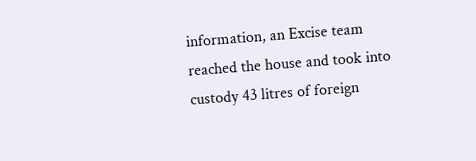information, an Excise team reached the house and took into custody 43 litres of foreign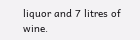liquor and 7 litres of wine.